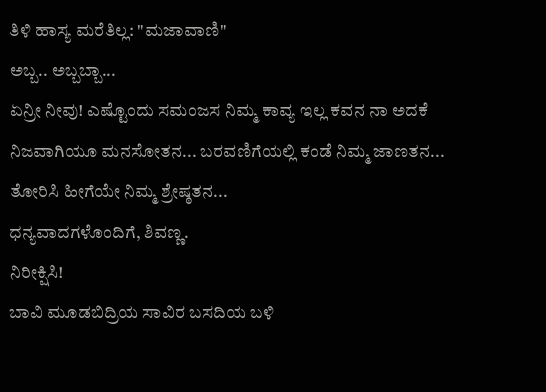ತಿಳಿ ಹಾಸ್ಯ ಮರೆತಿಲ್ಲ: "ಮಜಾವಾಣಿ"
ಅಬ್ಬ.. ಅಬ್ಬಬ್ಬಾ...
ಏನ್ರೀ ನೀವು! ಎಷ್ಟೊಂದು ಸಮಂಜಸ ನಿಮ್ಮ ಕಾವ್ಯ ಇಲ್ಲ ಕವನ ನಾ ಅದಕೆ ನಿಜವಾಗಿಯೂ ಮನಸೋತನ... ಬರವಣಿಗೆಯಲ್ಲಿ ಕಂಡೆ ನಿಮ್ಮ ಜಾಣತನ... ತೋರಿಸಿ ಹೀಗೆಯೇ ನಿಮ್ಮ ಶ್ರೇಷ್ಠತನ...
ಧನ್ಯವಾದಗಳೊಂದಿಗೆ, ಶಿವಣ್ಣ.
ನಿರೀಕ್ಷಿಸಿ!
ಬಾವಿ ಮೂಡಬಿದ್ರಿಯ ಸಾವಿರ ಬಸದಿಯ ಬಳಿ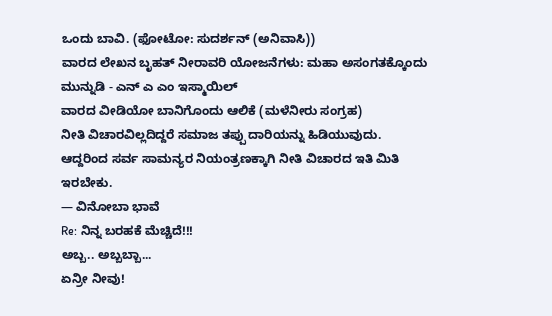ಒಂದು ಬಾವಿ. (ಫೋಟೋ: ಸುದರ್ಶನ್ (ಅನಿವಾಸಿ))
ವಾರದ ಲೇಖನ ಬೃಹತ್ ನೀರಾವರಿ ಯೋಜನೆಗಳು: ಮಹಾ ಅಸಂಗತಕ್ಕೊಂದು ಮುನ್ನುಡಿ - ಎನ್ ಎ ಎಂ ಇಸ್ಮಾಯಿಲ್
ವಾರದ ವೀಡಿಯೋ ಬಾನಿಗೊಂದು ಆಲಿಕೆ (ಮಳೆನೀರು ಸಂಗ್ರಹ)
ನೀತಿ ವಿಚಾರವಿಲ್ಲದಿದ್ದರೆ ಸಮಾಜ ತಪ್ಪು ದಾರಿಯನ್ನು ಹಿಡಿಯುವುದು. ಆದ್ದರಿಂದ ಸರ್ವ ಸಾಮನ್ಯರ ನಿಯಂತ್ರಣಕ್ಕಾಗಿ ನೀತಿ ವಿಚಾರದ ಇತಿ ಮಿತಿ ಇರಬೇಕು.
— ವಿನೋಬಾ ಭಾವೆ
Re: ನಿನ್ನ ಬರಹಕೆ ಮೆಚ್ಚಿದೆ!!!
ಅಬ್ಬ.. ಅಬ್ಬಬ್ಬಾ...
ಏನ್ರೀ ನೀವು!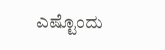ಎಷ್ಟೊಂದು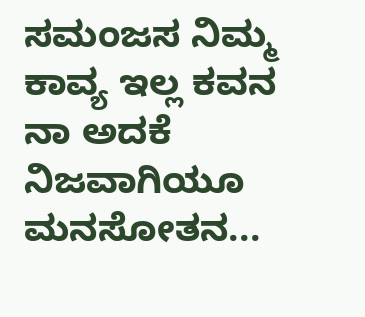ಸಮಂಜಸ ನಿಮ್ಮ ಕಾವ್ಯ ಇಲ್ಲ ಕವನ
ನಾ ಅದಕೆ ನಿಜವಾಗಿಯೂ ಮನಸೋತನ...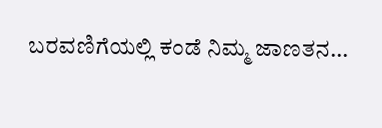ಬರವಣಿಗೆಯಲ್ಲಿ ಕಂಡೆ ನಿಮ್ಮ ಜಾಣತನ...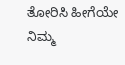ತೋರಿಸಿ ಹೀಗೆಯೇ ನಿಮ್ಮ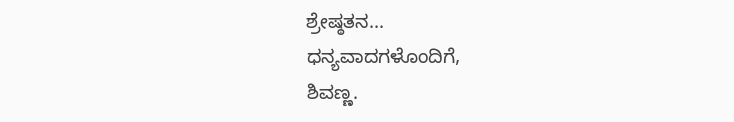ಶ್ರೇಷ್ಠತನ...
ಧನ್ಯವಾದಗಳೊಂದಿಗೆ,
ಶಿವಣ್ಣ.